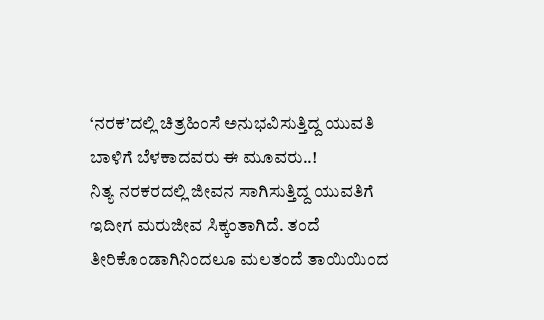‘ನರಕ’ದಲ್ಲಿ ಚಿತ್ರಹಿಂಸೆ ಅನುಭವಿಸುತ್ತಿದ್ದ ಯುವತಿ ಬಾಳಿಗೆ ಬೆಳಕಾದವರು ಈ ಮೂವರು..!
ನಿತ್ಯ ನರಕರದಲ್ಲಿ ಜೀವನ ಸಾಗಿಸುತ್ತಿದ್ದ ಯುವತಿಗೆ ಇದೀಗ ಮರುಜೀವ ಸಿಕ್ಕಂತಾಗಿದೆ. ತಂದೆ ತೀರಿಕೊಂಡಾಗಿನಿಂದಲೂ ಮಲತಂದೆ ತಾಯಿಯಿಂದ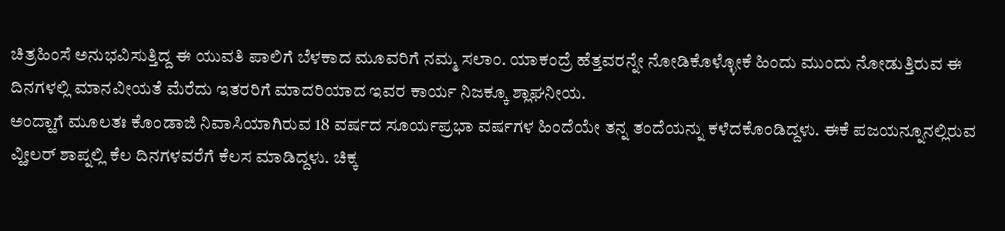ಚಿತ್ರಹಿಂಸೆ ಅನುಭವಿಸುತ್ತಿದ್ದ ಈ ಯುವತಿ ಪಾಲಿಗೆ ಬೆಳಕಾದ ಮೂವರಿಗೆ ನಮ್ಮ ಸಲಾಂ. ಯಾಕಂದ್ರೆ ಹೆತ್ತವರನ್ನೇ ನೋಡಿಕೊಳ್ಳೋಕೆ ಹಿಂದು ಮುಂದು ನೋಡುತ್ತಿರುವ ಈ ದಿನಗಳಲ್ಲಿ ಮಾನವೀಯತೆ ಮೆರೆದು ಇತರರಿಗೆ ಮಾದರಿಯಾದ ಇವರ ಕಾರ್ಯ ನಿಜಕ್ಕೂ ಶ್ಲಾಘನೀಯ.
ಅಂದ್ಹಾಗೆ ಮೂಲತಃ ಕೊಂಡಾಜಿ ನಿವಾಸಿಯಾಗಿರುವ 18 ವರ್ಷದ ಸೂರ್ಯಪ್ರಭಾ ವರ್ಷಗಳ ಹಿಂದೆಯೇ ತನ್ನ ತಂದೆಯನ್ನು ಕಳೆದಕೊಂಡಿದ್ದಳು. ಈಕೆ ಪಜಯನ್ನೂನಲ್ಲಿರುವ ವ್ಹೀಲರ್ ಶಾಪ್ನಲ್ಲಿ ಕೆಲ ದಿನಗಳವರೆಗೆ ಕೆಲಸ ಮಾಡಿದ್ದಳು. ಚಿಕ್ಕ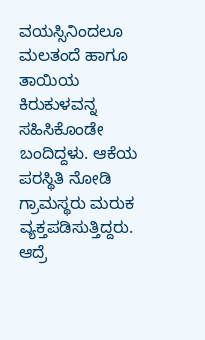ವಯಸ್ಸಿನಿಂದಲೂ ಮಲತಂದೆ ಹಾಗೂ ತಾಯಿಯ ಕಿರುಕುಳವನ್ನ ಸಹಿಸಿಕೊಂಡೇ ಬಂದಿದ್ದಳು. ಆಕೆಯ ಪರಸ್ಥಿತಿ ನೋಡಿ ಗ್ರಾಮಸ್ಥರು ಮರುಕ ವ್ಯಕ್ತಪಡಿಸುತ್ತಿದ್ದರು. ಆದ್ರೆ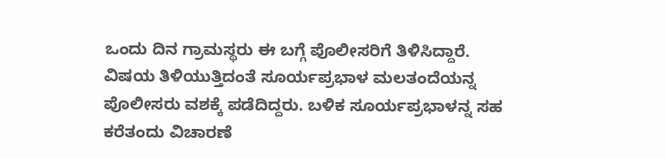ಒಂದು ದಿನ ಗ್ರಾಮಸ್ಥರು ಈ ಬಗ್ಗೆ ಪೊಲೀಸರಿಗೆ ತಿಳಿಸಿದ್ದಾರೆ. ವಿಷಯ ತಿಳಿಯುತ್ತಿದಂತೆ ಸೂರ್ಯಪ್ರಭಾಳ ಮಲತಂದೆಯನ್ನ ಪೊಲೀಸರು ವಶಕ್ಕೆ ಪಡೆದಿದ್ದರು. ಬಳಿಕ ಸೂರ್ಯಪ್ರಭಾಳನ್ನ ಸಹ ಕರೆತಂದು ವಿಚಾರಣೆ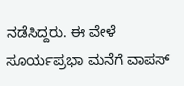ನಡೆಸಿದ್ದರು. ಈ ವೇಳೆ ಸೂರ್ಯಪ್ರಭಾ ಮನೆಗೆ ವಾಪಸ್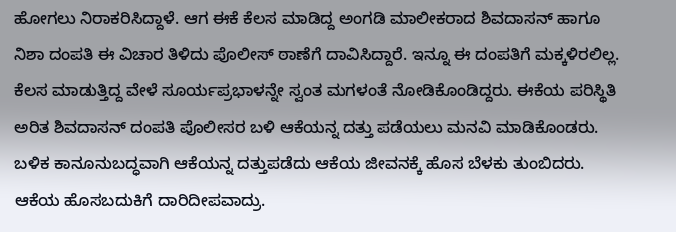ಹೋಗಲು ನಿರಾಕರಿಸಿದ್ದಾಳೆ. ಆಗ ಈಕೆ ಕೆಲಸ ಮಾಡಿದ್ದ ಅಂಗಡಿ ಮಾಲೀಕರಾದ ಶಿವದಾಸನ್ ಹಾಗೂ ನಿಶಾ ದಂಪತಿ ಈ ವಿಚಾರ ತಿಳಿದು ಪೊಲೀಸ್ ಠಾಣೆಗೆ ದಾವಿಸಿದ್ದಾರೆ. ಇನ್ನೂ ಈ ದಂಪತಿಗೆ ಮಕ್ಕಳಿರಲಿಲ್ಲ. ಕೆಲಸ ಮಾಡುತ್ತಿದ್ದ ವೇಳೆ ಸೂರ್ಯಪ್ರಭಾಳನ್ನೇ ಸ್ವಂತ ಮಗಳಂತೆ ನೋಡಿಕೊಂಡಿದ್ದರು. ಈಕೆಯ ಪರಿಸ್ಥಿತಿ ಅರಿತ ಶಿವದಾಸನ್ ದಂಪತಿ ಪೊಲೀಸರ ಬಳಿ ಆಕೆಯನ್ನ ದತ್ತು ಪಡೆಯಲು ಮನವಿ ಮಾಡಿಕೊಂಡರು. ಬಳಿಕ ಕಾನೂನುಬದ್ಧವಾಗಿ ಆಕೆಯನ್ನ ದತ್ತುಪಡೆದು ಆಕೆಯ ಜೀವನಕ್ಕೆ ಹೊಸ ಬೆಳಕು ತುಂಬಿದರು. ಆಕೆಯ ಹೊಸಬದುಕಿಗೆ ದಾರಿದೀಪವಾದ್ರು.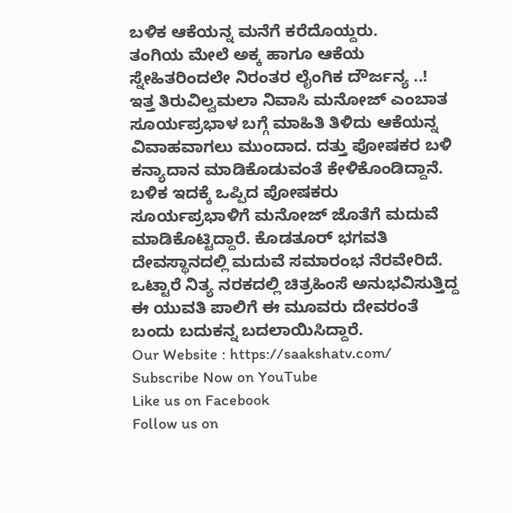ಬಳಿಕ ಆಕೆಯನ್ನ ಮನೆಗೆ ಕರೆದೊಯ್ದರು.
ತಂಗಿಯ ಮೇಲೆ ಅಕ್ಕ ಹಾಗೂ ಆಕೆಯ ಸ್ನೇಹಿತರಿಂದಲೇ ನಿರಂತರ ಲೈಂಗಿಕ ದೌರ್ಜನ್ಯ ..!
ಇತ್ತ ತಿರುವಿಲ್ವಮಲಾ ನಿವಾಸಿ ಮನೋಜ್ ಎಂಬಾತ ಸೂರ್ಯಪ್ರಭಾಳ ಬಗ್ಗೆ ಮಾಹಿತಿ ತಿಳಿದು ಆಕೆಯನ್ನ ವಿವಾಹವಾಗಲು ಮುಂದಾದ. ದತ್ತು ಪೋಷಕರ ಬಳಿ ಕನ್ಯಾದಾನ ಮಾಡಿಕೊಡುವಂತೆ ಕೇಳಿಕೊಂಡಿದ್ದಾನೆ. ಬಳಿಕ ಇದಕ್ಕೆ ಒಪ್ಪಿದ ಪೋಷಕರು ಸೂರ್ಯಪ್ರಭಾಳಿಗೆ ಮನೋಜ್ ಜೊತೆಗೆ ಮದುವೆ ಮಾಡಿಕೊಟ್ಟಿದ್ದಾರೆ. ಕೊಡತೂರ್ ಭಗವತಿ ದೇವಸ್ಥಾನದಲ್ಲಿ ಮದುವೆ ಸಮಾರಂಭ ನೆರವೇರಿದೆ. ಒಟ್ಟಾರೆ ನಿತ್ಯ ನರಕದಲ್ಲಿ ಚಿತ್ರಹಿಂಸೆ ಅನುಭವಿಸುತ್ತಿದ್ದ ಈ ಯುವತಿ ಪಾಲಿಗೆ ಈ ಮೂವರು ದೇವರಂತೆ ಬಂದು ಬದುಕನ್ನ ಬದಲಾಯಿಸಿದ್ದಾರೆ.
Our Website : https://saakshatv.com/
Subscribe Now on YouTube
Like us on Facebook
Follow us on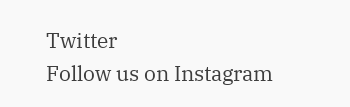Twitter
Follow us on Instagram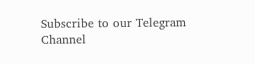Subscribe to our Telegram Channel